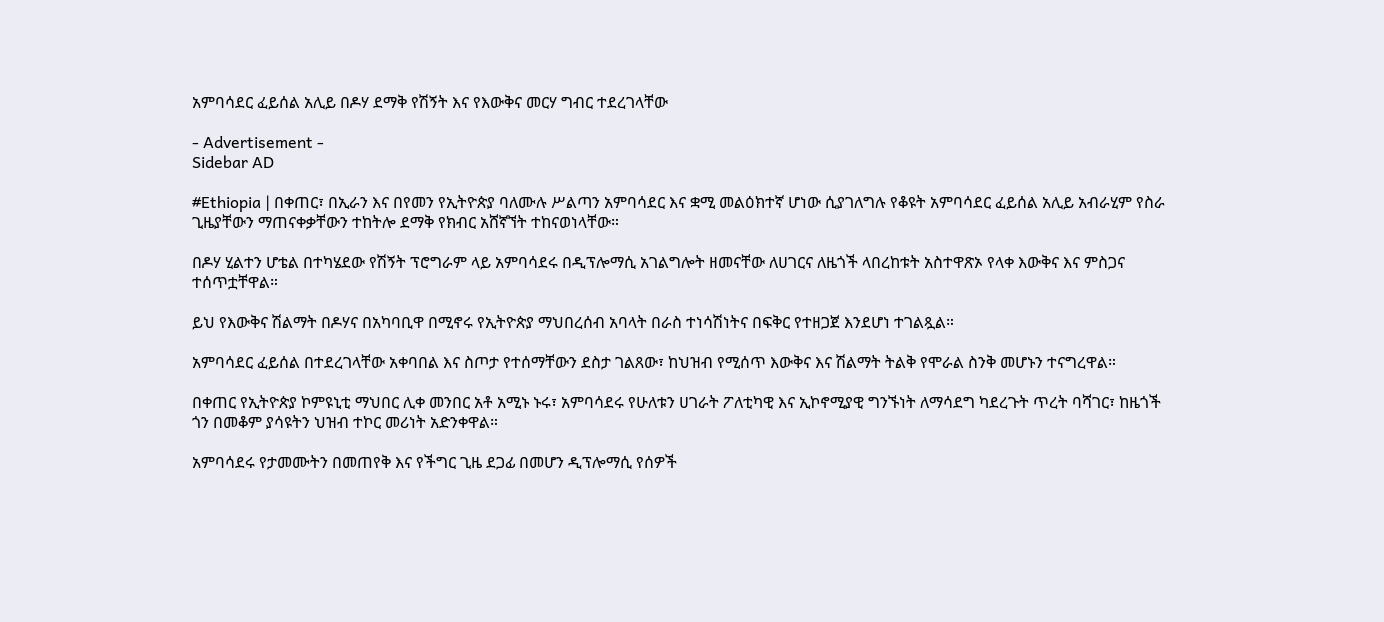አምባሳደር ፈይሰል አሊይ በዶሃ ደማቅ የሽኝት እና የእውቅና መርሃ ግብር ተደረገላቸው

- Advertisement -
Sidebar AD

#Ethiopia | በቀጠር፣ በኢራን እና በየመን የኢትዮጵያ ባለሙሉ ሥልጣን አምባሳደር እና ቋሚ መልዕክተኛ ሆነው ሲያገለግሉ የቆዩት አምባሳደር ፈይሰል አሊይ አብራሂም የስራ ጊዜያቸውን ማጠናቀቃቸውን ተከትሎ ደማቅ የክብር አሸኛኘት ተከናወነላቸው።

በዶሃ ሂልተን ሆቴል በተካሄደው የሽኝት ፕሮግራም ላይ አምባሳደሩ በዲፕሎማሲ አገልግሎት ዘመናቸው ለሀገርና ለዜጎች ላበረከቱት አስተዋጽኦ የላቀ እውቅና እና ምስጋና ተሰጥቷቸዋል።

ይህ የእውቅና ሽልማት በዶሃና በአካባቢዋ በሚኖሩ የኢትዮጵያ ማህበረሰብ አባላት በራስ ተነሳሽነትና በፍቅር የተዘጋጀ እንደሆነ ተገልጿል።

አምባሳደር ፈይሰል በተደረገላቸው አቀባበል እና ስጦታ የተሰማቸውን ደስታ ገልጸው፣ ከህዝብ የሚሰጥ እውቅና እና ሽልማት ትልቅ የሞራል ስንቅ መሆኑን ተናግረዋል።

በቀጠር የኢትዮጵያ ኮምዩኒቲ ማህበር ሊቀ መንበር አቶ አሚኑ ኑሩ፣ አምባሳደሩ የሁለቱን ሀገራት ፖለቲካዊ እና ኢኮኖሚያዊ ግንኙነት ለማሳደግ ካደረጉት ጥረት ባሻገር፣ ከዜጎች ጎን በመቆም ያሳዩትን ህዝብ ተኮር መሪነት አድንቀዋል።

አምባሳደሩ የታመሙትን በመጠየቅ እና የችግር ጊዜ ደጋፊ በመሆን ዲፕሎማሲ የሰዎች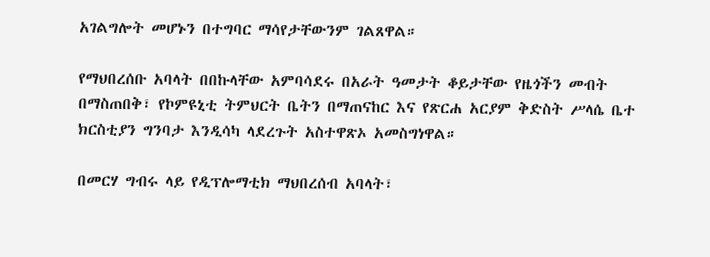አገልግሎት መሆኑን በተግባር ማሳየታቸውንም ገልጸዋል።

የማህበረሰቡ አባላት በበኩላቸው አምባሳደሩ በአራት ዓመታት ቆይታቸው የዜጎችን መብት በማስጠበቅ፣ የኮምዩኒቲ ትምህርት ቤትን በማጠናከር እና የጽርሐ አርያም ቅድስት ሥላሴ ቤተ ክርስቲያን ግንባታ እንዲሳካ ላደረጉት አስተዋጽኦ አመስግነዋል።

በመርሃ ግብሩ ላይ የዲፕሎማቲክ ማህበረሰብ አባላት፣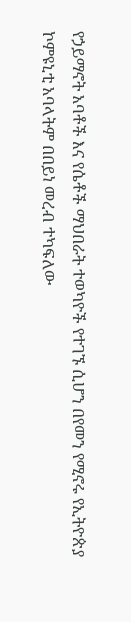የኃይማኖት አባቶች እና የሴቶች ማህበራት ተወካዮች የተገኙ ሲሆን በየመን የሚኖሩ የኢትዮጵያ ኮምዩኒቲ አባላትም በበይነ መረብ ተካፍለው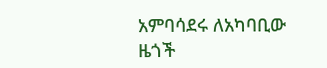አምባሳደሩ ለአካባቢው ዜጎች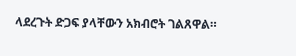ላደረጉት ድጋፍ ያላቸውን አክብሮት ገልጸዋል።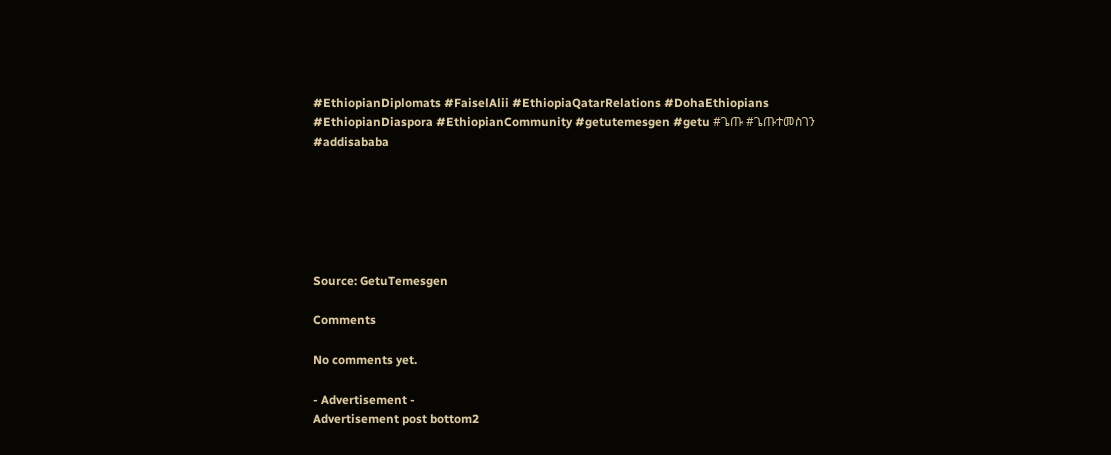#EthiopianDiplomats #FaiselAlii #EthiopiaQatarRelations #DohaEthiopians #EthiopianDiaspora #EthiopianCommunity #getutemesgen #getu #ጌጡ #ጌጡተመስገን #addisababa






Source: GetuTemesgen

Comments

No comments yet.

- Advertisement -
Advertisement post bottom2